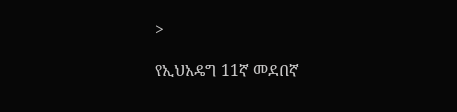>

የኢህአዴግ 11ኛ መደበኛ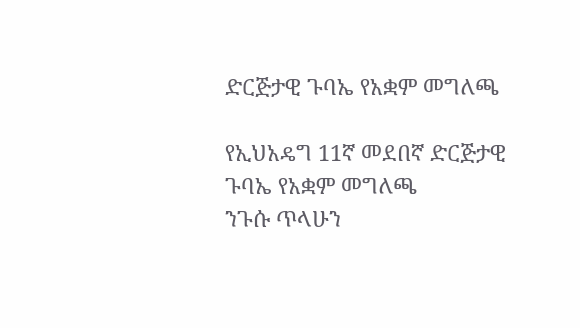ድርጅታዊ ጉባኤ የአቋም መግለጫ

የኢህአዴግ 11ኛ መደበኛ ድርጅታዊ ጉባኤ የአቋም መግለጫ
ንጉሱ ጥላሁን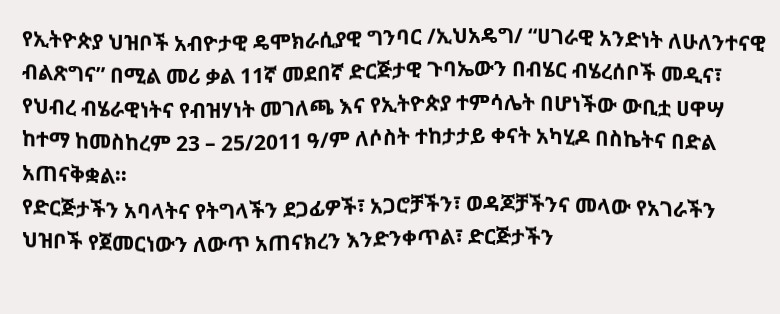የኢትዮጵያ ህዝቦች አብዮታዊ ዴሞክራሲያዊ ግንባር /ኢህአዴግ/ “ሀገራዊ አንድነት ለሁለንተናዊ ብልጽግና” በሚል መሪ ቃል 11ኛ መደበኛ ድርጅታዊ ጉባኤውን በብሄር ብሄረሰቦች መዲና፣ የህብረ ብሄራዊነትና የብዝሃነት መገለጫ እና የኢትዮጵያ ተምሳሌት በሆነችው ውቢቷ ሀዋሣ ከተማ ከመስከረም 23 – 25/2011 ዓ/ም ለሶስት ተከታታይ ቀናት አካሂዶ በስኬትና በድል አጠናቅቋል፡፡
የድርጅታችን አባላትና የትግላችን ደጋፊዎች፣ አጋሮቻችን፣ ወዳጆቻችንና መላው የአገራችን ህዝቦች የጀመርነውን ለውጥ አጠናክረን እንድንቀጥል፣ ድርጅታችን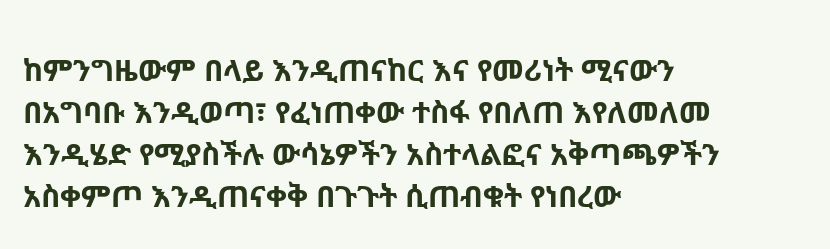ከምንግዜውም በላይ እንዲጠናከር እና የመሪነት ሚናውን በአግባቡ እንዲወጣ፣ የፈነጠቀው ተስፋ የበለጠ እየለመለመ እንዲሄድ የሚያስችሉ ውሳኔዎችን አስተላልፎና አቅጣጫዎችን አስቀምጦ እንዲጠናቀቅ በጉጉት ሲጠብቁት የነበረው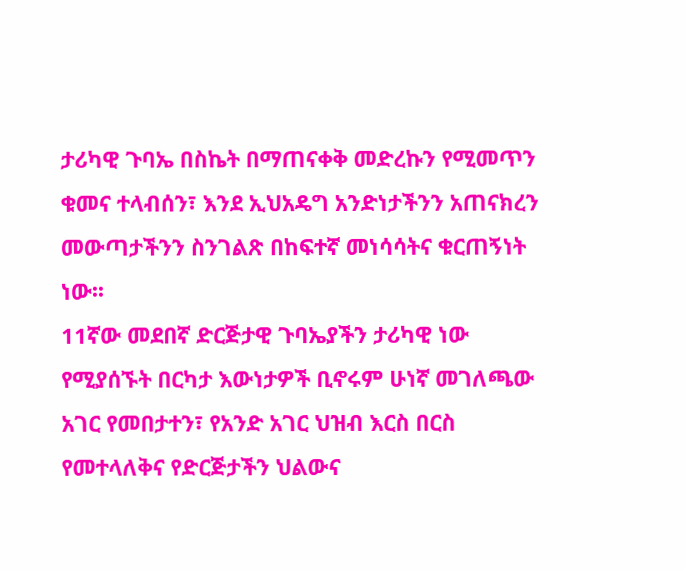ታሪካዊ ጉባኤ በስኬት በማጠናቀቅ መድረኩን የሚመጥን ቁመና ተላብሰን፣ እንደ ኢህአዴግ አንድነታችንን አጠናክረን መውጣታችንን ስንገልጽ በከፍተኛ መነሳሳትና ቁርጠኝነት ነው፡፡
11ኛው መደበኛ ድርጅታዊ ጉባኤያችን ታሪካዊ ነው የሚያሰኙት በርካታ እውነታዎች ቢኖሩም ሁነኛ መገለጫው አገር የመበታተን፣ የአንድ አገር ህዝብ እርስ በርስ የመተላለቅና የድርጅታችን ህልውና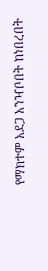የማክተም አደጋ አንዣቦበት ከነበረበት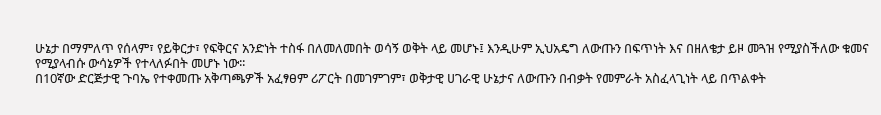ሁኔታ በማምለጥ የሰላም፣ የይቅርታ፣ የፍቅርና አንድነት ተስፋ በለመለመበት ወሳኝ ወቅት ላይ መሆኑ፤ እንዲሁም ኢህአዴግ ለውጡን በፍጥነት እና በዘለቄታ ይዞ መጓዝ የሚያስችለው ቁመና የሚያላብሱ ውሳኔዎች የተላለፉበት መሆኑ ነው፡፡
በ10ኛው ድርጅታዊ ጉባኤ የተቀመጡ አቅጣጫዎች አፈፃፀም ሪፖርት በመገምገም፣ ወቅታዊ ሀገራዊ ሁኔታና ለውጡን በብቃት የመምራት አስፈላጊነት ላይ በጥልቀት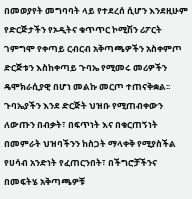በመወያየት መግባባት ላይ የተደረሰ ሲሆን እንደዚሁም የድርጅታችን የኦዲትና ቁጥጥር ኮሚሽን ሪፖርት ገምግሞ የቀጣይ ርብርብ አቅጣጫዎችን አስቀምጦ ድርጅቱን እስከቀጣይ ጉባኤ የሚመሩ መሪዎችን ዴሞክራሲያዊ በሆነ መልኩ መርጦ ተጠናቅቋል፡፡
ጉባኤያችን እንደ ድርጅት ህዝቡ የሚጠብቀውን ለውጡን በብቃት፣ በፍጥነት እና በቁርጠኝነት በመምራት ህዝባችንን ከስጋት ማላቀቅ የሚያስችል የሀሳብ አንድነት የፈጠርንበት፣ በችግሮቻችንና በመፍትሄ አቅጣጫዎቹ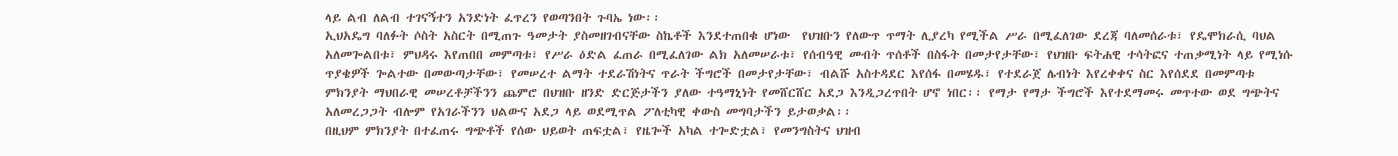ላይ ልብ ለልብ ተገናኝተን አንድነት ፈጥረን የወጣንበት ጉባኤ ነው፡፡
ኢህአዴግ ባለፉት ሶስት አስርት በሚጠጉ ዓመታት ያስመዘገብናቸው ስኬቶች እንደተጠበቁ ሆነው  የህዝቡን የለውጥ ጥማት ሊያረካ የሚችል ሥራ በሚፈለገው ደረጃ ባለመሰራቱ፣ የዴሞክራሲ ባህል አለመጐልበቱ፣ ምህዳሩ እየጠበበ መምጣቱ፣ የሥራ ዕድል ፈጠራ በሚፈለገው ልክ አለመሠራቱ፣ የሰብዓዊ መብት ጥሰቶች በስፋት በመታየታቸው፣ የህዝቡ ፍትሐዊ ተሳትፎና ተጠቃሚነት ላይ የሚነሱ ጥያቄዎች ጐልተው በመውጣታቸው፣ የመሠረተ ልማት ተደራሽነትና ጥራት ችግሮች በመታየታቸው፣ ብልሹ አስተዳደር እየሰፋ በመሄዱ፣ የተደራጀ ሌብነት እየረቀቀና ስር እየሰደደ በመምጣቱ ምክንያት ማህበራዊ መሠረቶቻችንን ጨምሮ በህዝቡ ዘንድ ድርጅታችን ያለው ተዓማኒነት የመሸርሸር አደጋ እንዲጋረጥበት ሆኖ ነበር፡፡ የማታ የማታ ችግሮች እየተደማመሩ መጥተው ወደ ግጭትና አለመረጋጋት ብሎም የአገራችንን ህልውና አደጋ ላይ ወደሚጥል ፖለቲካዊ ቀውስ መግባታችን ይታወቃል፡፡
በዚህም ምክንያት በተፈጠሩ ግጭቶች የሰው ህይወት ጠፍቷል፣ የዜጐች አካል ተጐድቷል፣ የመንግስትና ህዝብ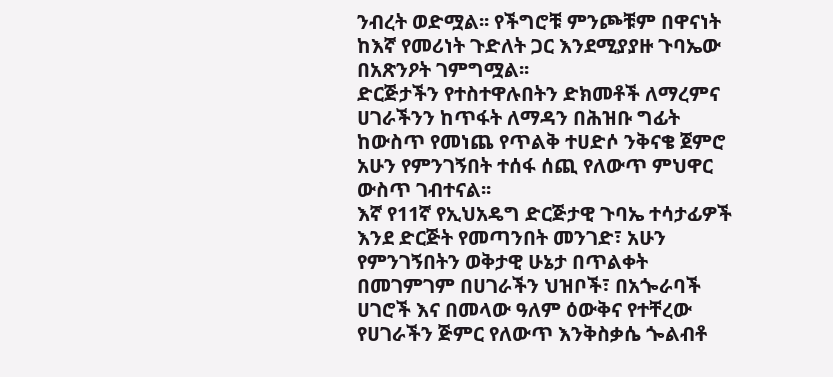ንብረት ወድሟል፡፡ የችግሮቹ ምንጮቹም በዋናነት ከእኛ የመሪነት ጉድለት ጋር እንደሚያያዙ ጉባኤው በአጽንዖት ገምግሟል፡፡
ድርጅታችን የተስተዋሉበትን ድክመቶች ለማረምና ሀገራችንን ከጥፋት ለማዳን በሕዝቡ ግፊት ከውስጥ የመነጨ የጥልቅ ተሀድሶ ንቅናቄ ጀምሮ አሁን የምንገኝበት ተሰፋ ሰጪ የለውጥ ምህዋር ውስጥ ገብተናል፡፡
እኛ የ11ኛ የኢህአዴግ ድርጅታዊ ጉባኤ ተሳታፊዎች እንደ ድርጅት የመጣንበት መንገድ፣ አሁን የምንገኝበትን ወቅታዊ ሁኔታ በጥልቀት በመገምገም በሀገራችን ህዝቦች፣ በአጐራባች ሀገሮች እና በመላው ዓለም ዕውቅና የተቸረው የሀገራችን ጅምር የለውጥ እንቅስቃሴ ጐልብቶ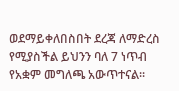ወደማይቀለበስበት ደረጃ ለማድረስ የሚያስችል ይህንን ባለ 7 ነጥብ የአቋም መግለጫ አውጥተናል፡፡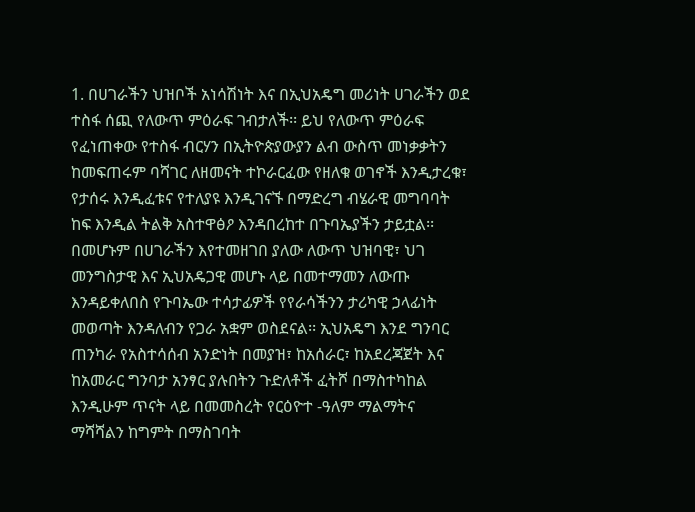1. በሀገራችን ህዝቦች አነሳሽነት እና በኢህአዴግ መሪነት ሀገራችን ወደ ተስፋ ሰጪ የለውጥ ምዕራፍ ገብታለች፡፡ ይህ የለውጥ ምዕራፍ የፈነጠቀው የተስፋ ብርሃን በኢትዮጵያውያን ልብ ውስጥ መነቃቃትን ከመፍጠሩም ባሻገር ለዘመናት ተኮራርፈው የዘለቁ ወገኖች እንዲታረቁ፣ የታሰሩ እንዲፈቱና የተለያዩ እንዲገናኙ በማድረግ ብሄራዊ መግባባት ከፍ እንዲል ትልቅ አስተዋፅዖ እንዳበረከተ በጉባኤያችን ታይቷል፡፡
በመሆኑም በሀገራችን እየተመዘገበ ያለው ለውጥ ህዝባዊ፣ ህገ መንግስታዊ እና ኢህአዴጋዊ መሆኑ ላይ በመተማመን ለውጡ እንዳይቀለበስ የጉባኤው ተሳታፊዎች የየራሳችንን ታሪካዊ ኃላፊነት መወጣት እንዳለብን የጋራ አቋም ወስደናል፡፡ ኢህአዴግ እንደ ግንባር ጠንካራ የአስተሳሰብ አንድነት በመያዝ፣ ከአሰራር፣ ከአደረጃጀት እና ከአመራር ግንባታ አንፃር ያሉበትን ጉድለቶች ፈትሾ በማስተካከል እንዲሁም ጥናት ላይ በመመስረት የርዕዮተ -ዓለም ማልማትና ማሻሻልን ከግምት በማስገባት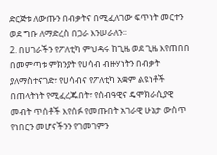ድርጅቱ ለውጡን በብቃትና በሚፈለገው ፍጥነት መርተን ወደ ግቡ ለማድረስ በጋራ እንሠራለን፡፡
2. በሀገራችን የፖለቲካ ምህዳሩ ከጊዜ ወደ ጊዜ እየጠበበ በመምጣቱ ምክንያት የሀሳብ ብዙሃነትን በብቃት ያለማስተናገድ፣ የሀሳብና የፖለቲካ አቋም ልዩነቶች በጠላትነት የሚፈረጁበት፣ የሰብዓዊና ዴሞክራሲያዊ መብት ጥሰቶች እየሰፉ የመጡበት አገራዊ ሁኔታ ውስጥ የነበርን መሆናችንን የገመገምን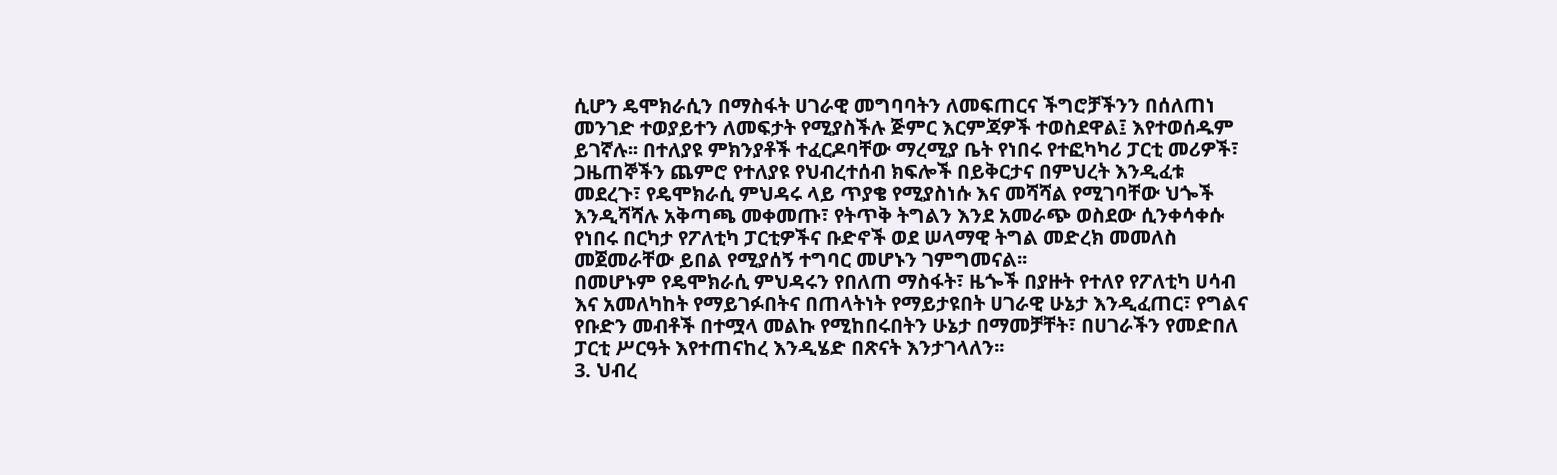ሲሆን ዴሞክራሲን በማስፋት ሀገራዊ መግባባትን ለመፍጠርና ችግሮቻችንን በሰለጠነ መንገድ ተወያይተን ለመፍታት የሚያስችሉ ጅምር እርምጃዎች ተወስደዋል፤ እየተወሰዱም ይገኛሉ፡፡ በተለያዩ ምክንያቶች ተፈርዶባቸው ማረሚያ ቤት የነበሩ የተፎካካሪ ፓርቲ መሪዎች፣ ጋዜጠኞችን ጨምሮ የተለያዩ የህብረተሰብ ክፍሎች በይቅርታና በምህረት እንዲፈቱ መደረጉ፣ የዴሞክራሲ ምህዳሩ ላይ ጥያቄ የሚያስነሱ እና መሻሻል የሚገባቸው ህጐች እንዲሻሻሉ አቅጣጫ መቀመጡ፣ የትጥቅ ትግልን እንደ አመራጭ ወስደው ሲንቀሳቀሱ የነበሩ በርካታ የፖለቲካ ፓርቲዎችና ቡድኖች ወደ ሠላማዊ ትግል መድረክ መመለስ መጀመራቸው ይበል የሚያሰኝ ተግባር መሆኑን ገምግመናል፡፡
በመሆኑም የዴሞክራሲ ምህዳሩን የበለጠ ማስፋት፣ ዜጐች በያዙት የተለየ የፖለቲካ ሀሳብ እና አመለካከት የማይገፉበትና በጠላትነት የማይታዩበት ሀገራዊ ሁኔታ እንዲፈጠር፣ የግልና የቡድን መብቶች በተሟላ መልኩ የሚከበሩበትን ሁኔታ በማመቻቸት፣ በሀገራችን የመድበለ ፓርቲ ሥርዓት እየተጠናከረ እንዲሄድ በጽናት እንታገላለን፡፡
3. ህብረ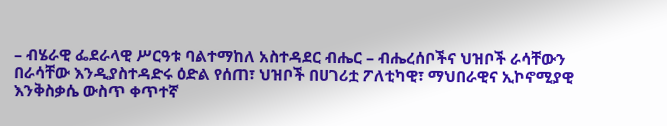– ብሄራዊ ፌደራላዊ ሥርዓቱ ባልተማከለ አስተዳደር ብሔር – ብሔረሰቦችና ህዝቦች ራሳቸውን በራሳቸው እንዲያስተዳድሩ ዕድል የሰጠ፣ ህዝቦች በሀገሪቷ ፖለቲካዊ፣ ማህበራዊና ኢኮኖሚያዊ እንቅስቃሴ ውስጥ ቀጥተኛ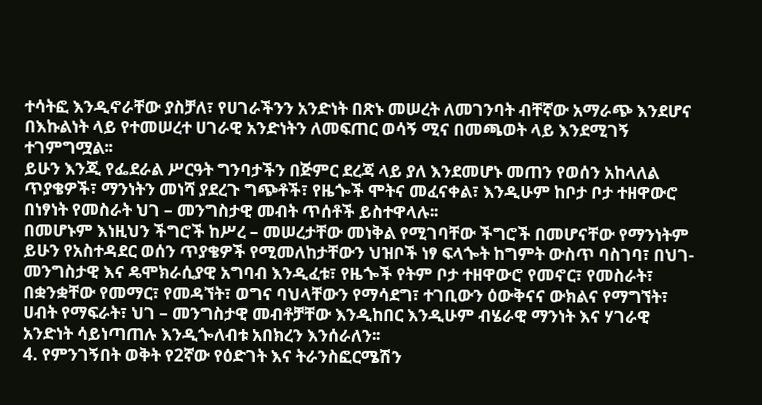ተሳትፎ እንዲኖራቸው ያስቻለ፣ የሀገራችንን አንድነት በጽኑ መሠረት ለመገንባት ብቸኛው አማራጭ እንደሆና በእኩልነት ላይ የተመሠረተ ሀገራዊ አንድነትን ለመፍጠር ወሳኝ ሚና በመጫወት ላይ እንደሚገኝ ተገምግሟል፡፡
ይሁን እንጂ የፌደራል ሥርዓት ግንባታችን በጅምር ደረጃ ላይ ያለ እንደመሆኑ መጠን የወሰን አከላለል ጥያቄዎች፣ ማንነትን መነሻ ያደረጉ ግጭቶች፣ የዜጐች ሞትና መፈናቀል፣ እንዲሁም ከቦታ ቦታ ተዘዋውሮ በነፃነት የመስራት ህገ – መንግስታዊ መብት ጥሰቶች ይስተዋላሉ፡፡
በመሆኑም እነዚህን ችግሮች ከሥረ – መሠረታቸው መነቅል የሚገባቸው ችግሮች በመሆናቸው የማንነትም ይሁን የአስተዳደር ወሰን ጥያቄዎች የሚመለከታቸውን ህዝቦች ነፃ ፍላጐት ከግምት ውስጥ ባስገባ፣ በህገ-መንግስታዊ እና ዴሞክራሲያዊ አግባብ እንዲፈቱ፣ የዜጐች የትም ቦታ ተዘዋውሮ የመኖር፣ የመስራት፣ በቋንቋቸው የመማር፣ የመዳኘት፣ ወግና ባህላቸውን የማሳደግ፣ ተገቢውን ዕውቅናና ውክልና የማግኘት፣ ሀብት የማፍራት፣ ህገ – መንግስታዊ መብቶቻቸው እንዲከበር እንዲሁም ብሄራዊ ማንነት እና ሃገራዊ አንድነት ሳይነጣጠሉ እንዲጐለብቱ አበክረን እንሰራለን፡፡
4. የምንገኝበት ወቅት የ2ኛው የዕድገት እና ትራንስፎርሜሽን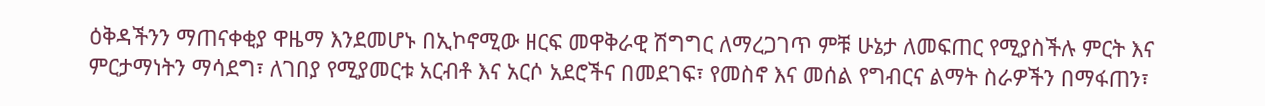ዕቅዳችንን ማጠናቀቂያ ዋዜማ እንደመሆኑ በኢኮኖሚው ዘርፍ መዋቅራዊ ሽግግር ለማረጋገጥ ምቹ ሁኔታ ለመፍጠር የሚያስችሉ ምርት እና ምርታማነትን ማሳደግ፣ ለገበያ የሚያመርቱ አርብቶ እና አርሶ አደሮችና በመደገፍ፣ የመስኖ እና መሰል የግብርና ልማት ስራዎችን በማፋጠን፣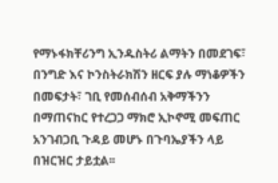የማኑፋክቸሪንግ ኢንዱስትሪ ልማትን በመደገፍ፣ በንግድ እና ኮንስትራክሽን ዘርፍ ያሉ ማነቆዎችን በመፍታት፣ ገቢ የመሰብሰብ አቅማችንን በማጠናከር የተረጋጋ ማክሮ ኢኮኖሚ መፍጠር አንገብጋቢ ጉዳይ መሆኑ በጉባኤያችን ላይ በዝርዝር ታይቷል፡፡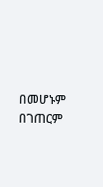በመሆኑም በገጠርም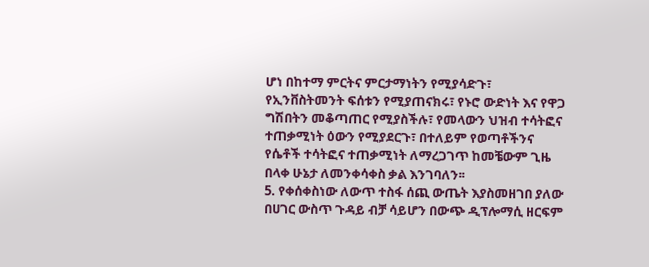ሆነ በከተማ ምርትና ምርታማነትን የሚያሳድጉ፣ የኢንቨስትመንት ፍሰቱን የሚያጠናክሩ፣ የኑሮ ውድነት እና የዋጋ ግሽበትን መቆጣጠር የሚያስችሉ፣ የመላውን ህዝብ ተሳትፎና ተጠቃሚነት ዕውን የሚያደርጉ፣ በተለይም የወጣቶችንና የሴቶች ተሳትፎና ተጠቃሚነት ለማረጋገጥ ከመቼውም ጊዜ በላቀ ሁኔታ ለመንቀሳቀስ ቃል እንገባለን፡፡
5. የቀሰቀስነው ለውጥ ተስፋ ሰጪ ውጤት እያስመዘገበ ያለው በሀገር ውስጥ ጉዳይ ብቻ ሳይሆን በውጭ ዲፕሎማሲ ዘርፍም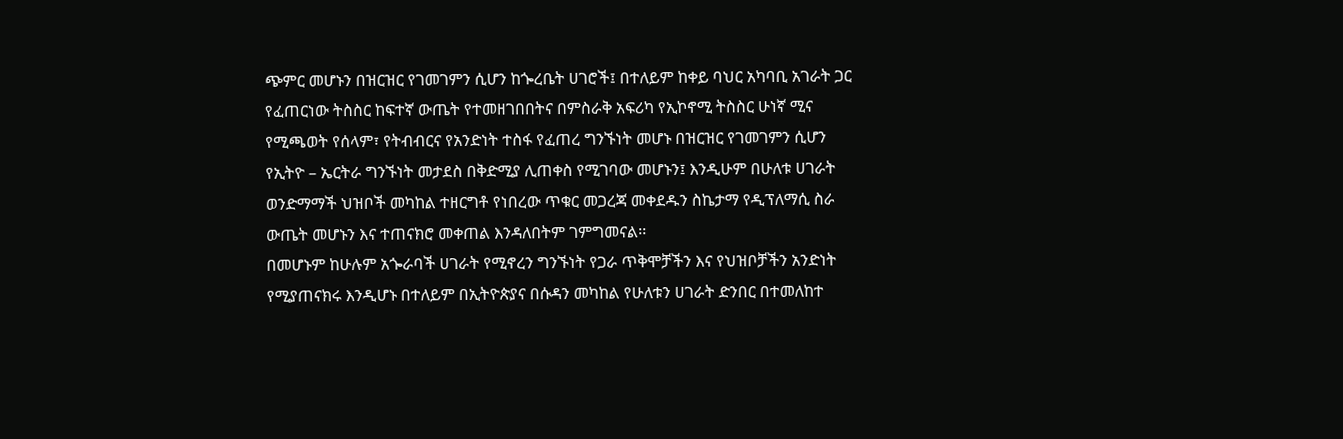ጭምር መሆኑን በዝርዝር የገመገምን ሲሆን ከጐረቤት ሀገሮች፤ በተለይም ከቀይ ባህር አካባቢ አገራት ጋር የፈጠርነው ትስስር ከፍተኛ ውጤት የተመዘገበበትና በምስራቅ አፍሪካ የኢኮኖሚ ትስስር ሁነኛ ሚና የሚጫወት የሰላም፣ የትብብርና የአንድነት ተስፋ የፈጠረ ግንኙነት መሆኑ በዝርዝር የገመገምን ሲሆን የኢትዮ – ኤርትራ ግንኙነት መታደስ በቅድሚያ ሊጠቀስ የሚገባው መሆኑን፤ እንዲሁም በሁለቱ ሀገራት ወንድማማች ህዝቦች መካከል ተዘርግቶ የነበረው ጥቁር መጋረጃ መቀደዱን ስኬታማ የዲፕለማሲ ስራ ውጤት መሆኑን እና ተጠናክሮ መቀጠል እንዳለበትም ገምግመናል፡፡
በመሆኑም ከሁሉም አጐራባች ሀገራት የሚኖረን ግንኙነት የጋራ ጥቅሞቻችን እና የህዝቦቻችን አንድነት የሚያጠናክሩ እንዲሆኑ በተለይም በኢትዮጵያና በሱዳን መካከል የሁለቱን ሀገራት ድንበር በተመለከተ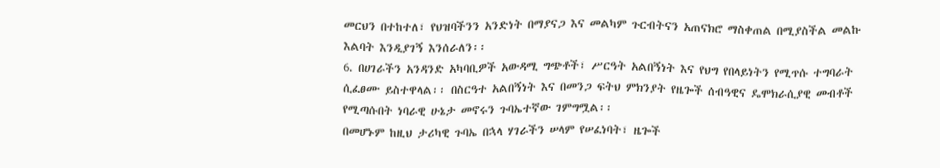መርህን በተከተለ፣ የህዝባችንን አንድነት በማያናጋ እና መልካም ጉርብትናን አጠናክሮ ማስቀጠል በሚያስችል መልኩ እልባት እንዲያገኝ እንሰራለን፡፡
6. በሀገራችን አንዳንድ አካባቢዎች አውዳሚ ግጭቶች፣ ሥርዓት አልበኝነት እና የህግ የበላይነትን የሚጥሱ ተግባራት ሲፈፀሙ ይስተዋላል፡፡ በስርዓተ አልበኝነት እና በመንጋ ፍትህ ምክንያት የዜጐች ሰብዓዊና ዴሞክራሲያዊ መብቶች የሚጣሱበት ነባራዊ ሁኔታ መኖሩን ጉባኤተኛው ገምግሟል፡፡
በመሆኑም ከዚህ ታሪካዊ ጉባኤ በኋላ ሃገራችን ሠላም የሠፈነባት፣ ዜጐች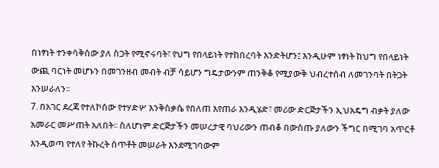በነፃነት ተንቀሳቅሰው ያለ ስጋት የሚኖሩባት፣ የህግ የበላይነት የተከበረባት እንድትሆን፤ እንዲሁም ነፃነት ከህግ የበላይነት ውጪ ባርነት መሆኑን በመገንዘብ መብት ብቻ ሳይሆን ግዴታውንም ጠንቅቆ የሚያውቅ ህብረተሰብ ለመገንባት በትጋት እንሠራለን፡፡
7. በአገር ደረጃ የተለኮሰው የተሃድሦ እንቅስቃሴ የበለጠ እየጠራ እንዲሄድ፣ መሪው ድርጅታችን ኢህአዴግ ብቃት ያለው አመራር መሥጠት አለበት፡፡ ስለሆነም ድርጅታችን መሠረታዊ ባህሪውን ጠብቆ በውስጡ ያለውን ችግር በሚገባ አጥርቶ እንዲወጣ የተለየ ትኩረት ሰጥቶት መሠራት እንደሚገባውም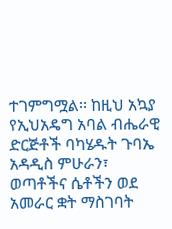ተገምግሟል፡፡ ከዚህ አኳያ የኢህአዴግ አባል ብሔራዊ ድርጅቶች ባካሄዱት ጉባኤ አዳዲስ ምሁራን፣ ወጣቶችና ሴቶችን ወደ አመራር ቋት ማስገባት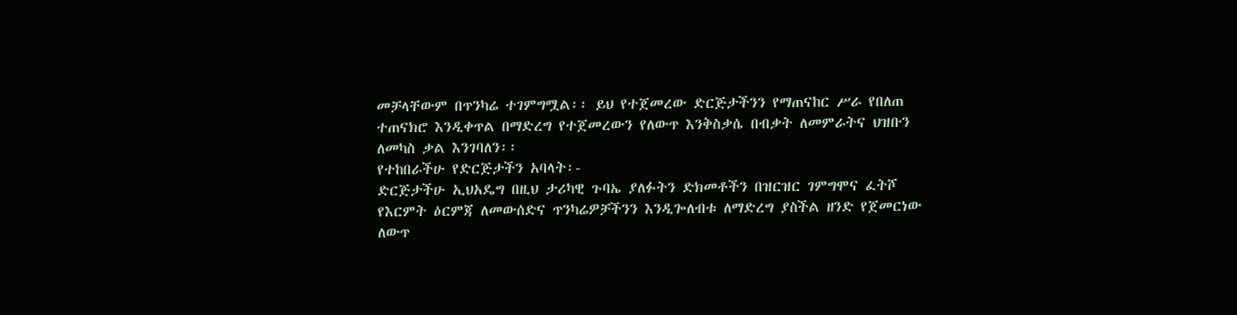መቻላቸውም በጥንካሬ ተገምግሟል፡፡ ይህ የተጀመረው ድርጅታችንን የማጠናከር ሥራ የበለጠ ተጠናክሮ እንዲቀጥል በማድረግ የተጀመረውን የለውጥ እንቅስቃሴ በብቃት ለመምራትና ህዝቡን ለመካስ ቃል እንገባለን፡፡
የተከበራችሁ የድርጅታችን አባላት፡-
ድርጅታችሁ ኢህአዴግ በዚህ ታሪካዊ ጉባኤ ያለፉትን ድክመቶችን በዝርዝር ገምግሞና ፈትሾ የእርምት ዕርምጃ ለመውሰድና ጥንካሬዎቻችንን እንዲጐለብቱ ለማድረግ ያስችል ዘንድ የጀመርነው ለውጥ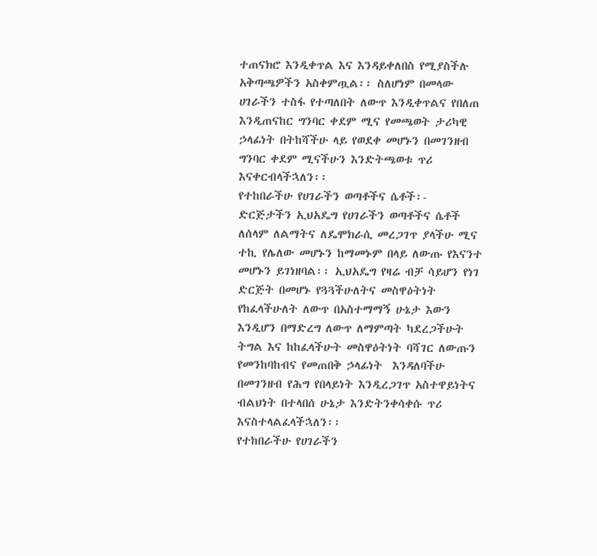ተጠናክሮ እንዲቀጥል እና እንዳይቀለበስ የሚያስችሉ አቅጣጫዎችን አስቀምጧል፡፡ ስለሆነም በመላው ሀገራችን ተስፋ የተጣለበት ለውጥ እንዲቀጥልና የበለጠ እንዲጠናከር ግንባር ቀደም ሚና የመጫወት ታሪካዊ ኃላፊነት በትከሻችሁ ላይ የወደቀ መሆኑን በመገንዘብ ግንባር ቀደም ሚናችሁን እንድትጫወቱ ጥሪ እናቀርብላችኋለን፡፡
የተከበራችሁ የሀገራችን ወጣቶችና ሴቶች፡-
ድርጅታችን ኢህአዴግ የሀገራችን ወጣቶችና ሴቶች ለሰላም ለልማትና ለዴሞክራሲ መረጋገጥ ያላችሁ ሚና ተኪ የሌለው መሆኑን ከማመኑም በላይ ለውጡ የእናንተ መሆኑን ይገነዘባል፡፡ ኢህአዴግ የዛሬ ብቻ ሳይሆን የነገ ድርጅት በመሆኑ የጓጓችሁለትና መስዋዕትነት የከፈላችሁለት ለውጥ በአስተማማኝ ሁኔታ እውን እንዲሆን በማድረግ ለውጥ ለማምጣት ካደረጋችሁት ትግል እና ከከፈላችሁት መስዋዕትነት ባሻገር ለውጡን የመንከባከብና የመጠበቅ ኃላፊነት  እንዳለባችሁ በመገንዘብ የሕግ የበላይነት እንዲረጋገጥ አስተዋይነትና ብልህነት በተላበሰ ሁኔታ እንድትንቀሳቀሱ ጥሪ እናስተላልፈላችኋለን፡፡
የተከበራችሁ የሀገራችን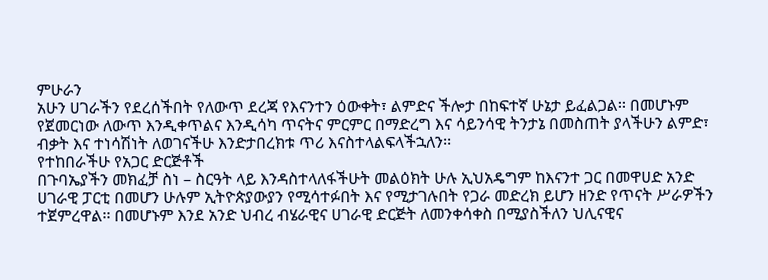ምሁራን
አሁን ሀገራችን የደረሰችበት የለውጥ ደረጃ የእናንተን ዕውቀት፣ ልምድና ችሎታ በከፍተኛ ሁኔታ ይፈልጋል፡፡ በመሆኑም  የጀመርነው ለውጥ እንዲቀጥልና እንዲሳካ ጥናትና ምርምር በማድረግ እና ሳይንሳዊ ትንታኔ በመስጠት ያላችሁን ልምድ፣ ብቃት እና ተነሳሽነት ለወገናችሁ እንድታበረክቱ ጥሪ እናስተላልፍላችኋለን፡፡
የተከበራችሁ የአጋር ድርጅቶች
በጉባኤያችን መክፈቻ ስነ – ስርዓት ላይ እንዳስተላለፋችሁት መልዕክት ሁሉ ኢህአዴግም ከእናንተ ጋር በመዋሀድ አንድ ሀገራዊ ፓርቲ በመሆን ሁሉም ኢትዮጵያውያን የሚሳተፉበት እና የሚታገሉበት የጋራ መድረክ ይሆን ዘንድ የጥናት ሥራዎችን ተጀምረዋል፡፡ በመሆኑም እንደ አንድ ህብረ ብሄራዊና ሀገራዊ ድርጅት ለመንቀሳቀስ በሚያስችለን ህሊናዊና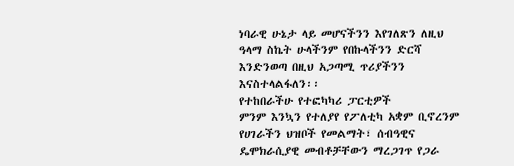ነባራዊ ሁኔታ ላይ መሆናችንን እየገለጽን ለዚህ ዓላማ ስኬት ሁላችንም የበኩላችንን ድርሻ እንድንወጣ በዚህ አጋጣሚ ጥሪያችንን እናስተላልፋለን፡፡
የተከበራችሁ የተፎካካሪ ፓርቲዎች
ምንም እንኳን የተለያየ የፖለቲካ አቋም ቢኖረንም የሀገራችን ህዝቦች የመልማት፣ ሰብዓዊና ዴሞክራሲያዊ መብቶቻቸውን ማረጋገጥ የጋራ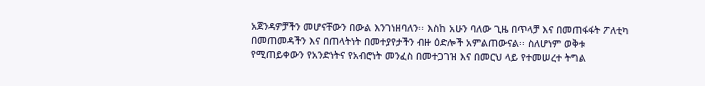አጀንዳዎቻችን መሆናቸውን በውል እንገነዘባለን፡፡ እስከ አሁን ባለው ጊዜ በጥላቻ እና በመጠፋፋት ፖለቲካ በመጠመዳችን እና በጠላትነት በመተያየታችን ብዙ ዕድሎች አምልጠውናል፡፡ ስለሆነም ወቅቱ የሚጠይቀውን የአንድነትና የአብሮነት መንፈስ በመተጋገዝ እና በመርህ ላይ የተመሠረተ ትግል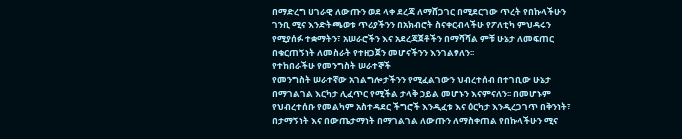በማድረግ ሀገራዊ ለውጡን ወደ ላቀ ደረጃ ለማሸጋገር በሚደርገው ጥረት የበኩላችሁን ገንቢ ሚና እንድትጫወቱ ጥሪያችንን በአክብሮት ስናቀርብላችሁ የፖለቲካ ምህዳሩን የሚያሰፉ ተቋማትን፣ አሠራሮችን እና አደረጃጀቶችን በማሻሻል ምቹ ሁኔታ ለመፍጠር በቁርጠኝነት ለመስራት የተዘጋጀን መሆናችንን እንገልፃለን፡፡
የተከበራችሁ የመንግስት ሠራተኞች
የመንግስት ሠራተኛው አገልግሎታችንን የሚፈልገውን ህብረተሰብ በተገቢው ሁኔታ በማገልገል እርካታ ሊፈጥር የሚችል ታላቅ ኃይል መሆኑን እናምናለን፡፡ በመሆኑም የህብረተሰቡ የመልካም አስተዳደር ችግሮች እንዲፈቱ እና ዕርካታ እንዲረጋገጥ በቅንነት፣ በታማኝነት እና በውጤታማነት በማገልገል ለውጡን ለማስቀጠል የበኩላችሁን ሚና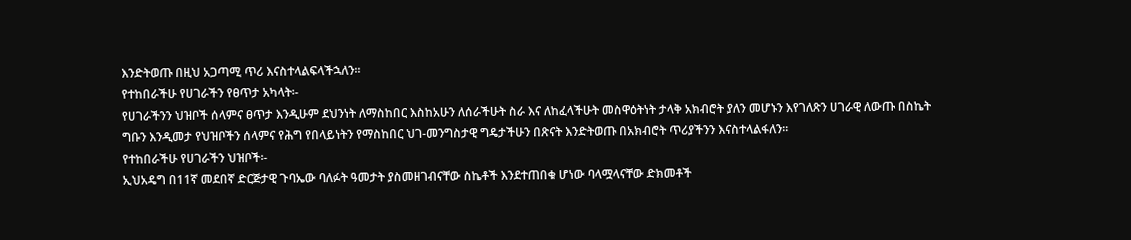እንድትወጡ በዚህ አጋጣሚ ጥሪ እናስተላልፍላችኋለን፡፡
የተከበራችሁ የሀገራችን የፀጥታ አካላት፡-
የሀገራችንን ህዝቦች ሰላምና ፀጥታ እንዲሁም ደህንነት ለማስከበር እስከአሁን ለሰራችሁት ስራ እና ለከፈላችሁት መስዋዕትነት ታላቅ አክብሮት ያለን መሆኑን እየገለጽን ሀገራዊ ለውጡ በስኬት ግቡን እንዲመታ የህዝቦችን ሰላምና የሕግ የበላይነትን የማስከበር ህገ-መንግስታዊ ግዴታችሁን በጽናት እንድትወጡ በአክብሮት ጥሪያችንን እናስተላልፋለን፡፡
የተከበራችሁ የሀገራችን ህዝቦች፡-
ኢህአዴግ በ11ኛ መደበኛ ድርጅታዊ ጉባኤው ባለፉት ዓመታት ያስመዘገብናቸው ስኬቶች እንደተጠበቁ ሆነው ባላሟላናቸው ድክመቶች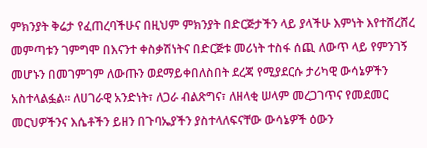ምክንያት ቅሬታ የፈጠረባችሁና በዚህም ምክንያት በድርጅታችን ላይ ያላችሁ እምነት እየተሸረሸረ መምጣቱን ገምግሞ በእናንተ ቀስቃሽነትና በድርጅቱ መሪነት ተስፋ ሰጪ ለውጥ ላይ የምንገኝ መሆኑን በመገምገም ለውጡን ወደማይቀበለስበት ደረጃ የሚያደርሱ ታሪካዊ ውሳኔዎችን አስተላልፏል፡፡ ለሀገራዊ አንድነት፣ ለጋራ ብልጽግና፣ ለዘላቂ ሠላም መረጋገጥና የመደመር መርህዎችንና እሴቶችን ይዘን በጉባኤያችን ያስተላለፍናቸው ውሳኔዎች ዕውን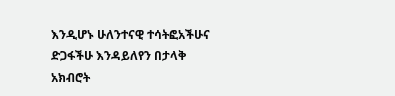እንዲሆኑ ሁለንተናዊ ተሳትፎአችሁና ድጋፋችሁ እንዳይለየን በታላቅ አክብሮት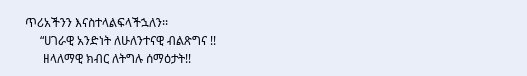ጥሪአችንን እናስተላልፍላችኋለን፡፡
     “ሀገራዊ አንድነት ለሁለንተናዊ ብልጽግና !!
      ዘላለማዊ ክብር ለትግሉ ሰማዕታት!!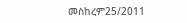መስከረም25/2011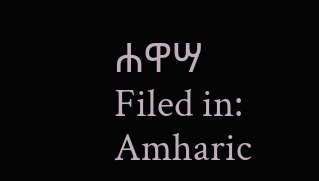ሐዋሣ
Filed in: Amharic